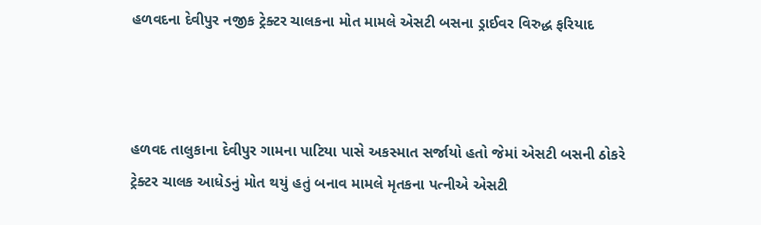હળવદના દેવીપુર નજીક ટ્રેક્ટર ચાલકના મોત મામલે એસટી બસના ડ્રાઈવર વિરુદ્ધ ફરિયાદ



હળવદ તાલુકાના દેવીપુર ગામના પાટિયા પાસે અકસ્માત સર્જાયો હતો જેમાં એસટી બસની ઠોકરે ટ્રેક્ટર ચાલક આધેડનું મોત થયું હતું બનાવ મામલે મૃતકના પત્નીએ એસટી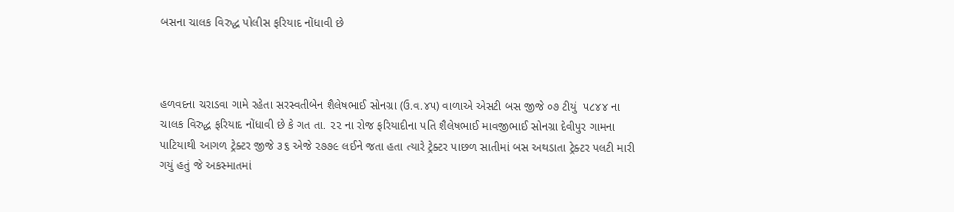બસના ચાલક વિરુદ્ધ પોલીસ ફરિયાદ નોંધાવી છે



હળવદના ચરાડવા ગામે રહેતા સરસ્વતીબેન શૈલેષભાઈ સોનગ્રા (ઉ.વ.૪૫) વાળાએ એસટી બસ જીજે ૦૭ ટીયું  ૫૮૪૪ ના ચાલક વિરુદ્ધ ફરિયાદ નોંધાવી છે કે ગત તા. ૨૨ ના રોજ ફરિયાદીના પતિ શૈલેષભાઈ માવજીભાઈ સોનગ્રા દેવીપુર ગામના પાટિયાથી આગળ ટ્રેક્ટર જીજે ૩૬ એજે ૨૭૭૯ લઈને જતા હતા ત્યારે ટ્રેક્ટર પાછળ સાતીમાં બસ અથડાતા ટ્રેક્ટર પલટી મારી ગયું હતું જે અકસ્માતમાં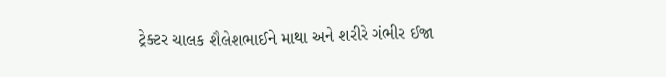ટ્રેક્ટર ચાલક શૈલેશભાઈને માથા અને શરીરે ગંભીર ઈજા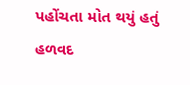પહોંચતા મોત થયું હતું હળવદ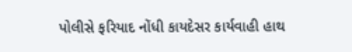પોલીસે ફરિયાદ નોંધી કાયદેસર કાર્યવાહી હાથ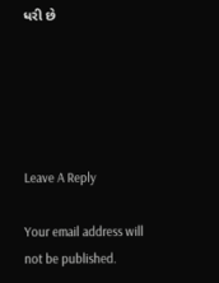ધરી છે





Leave A Reply

Your email address will not be published.